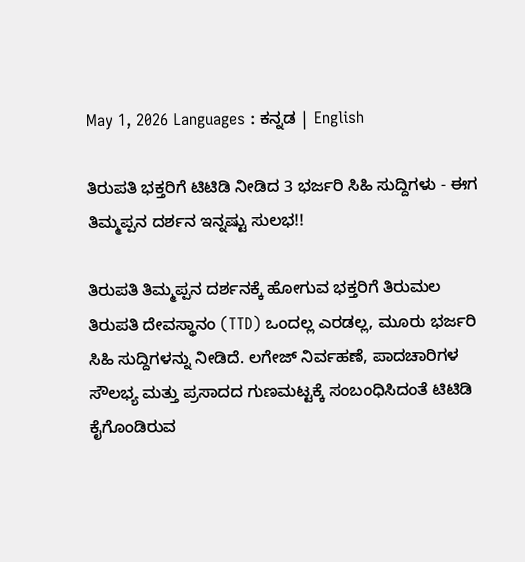May 1, 2026 Languages : ಕನ್ನಡ | English

ತಿರುಪತಿ ಭಕ್ತರಿಗೆ ಟಿಟಿಡಿ ನೀಡಿದ 3 ಭರ್ಜರಿ ಸಿಹಿ ಸುದ್ದಿಗಳು - ಈಗ ತಿಮ್ಮಪ್ಪನ ದರ್ಶನ ಇನ್ನಷ್ಟು ಸುಲಭ!!

ತಿರುಪತಿ ತಿಮ್ಮಪ್ಪನ ದರ್ಶನಕ್ಕೆ ಹೋಗುವ ಭಕ್ತರಿಗೆ ತಿರುಮಲ ತಿರುಪತಿ ದೇವಸ್ಥಾನಂ (TTD) ಒಂದಲ್ಲ ಎರಡಲ್ಲ, ಮೂರು ಭರ್ಜರಿ ಸಿಹಿ ಸುದ್ದಿಗಳನ್ನು ನೀಡಿದೆ. ಲಗೇಜ್ ನಿರ್ವಹಣೆ, ಪಾದಚಾರಿಗಳ ಸೌಲಭ್ಯ ಮತ್ತು ಪ್ರಸಾದದ ಗುಣಮಟ್ಟಕ್ಕೆ ಸಂಬಂಧಿಸಿದಂತೆ ಟಿಟಿಡಿ ಕೈಗೊಂಡಿರುವ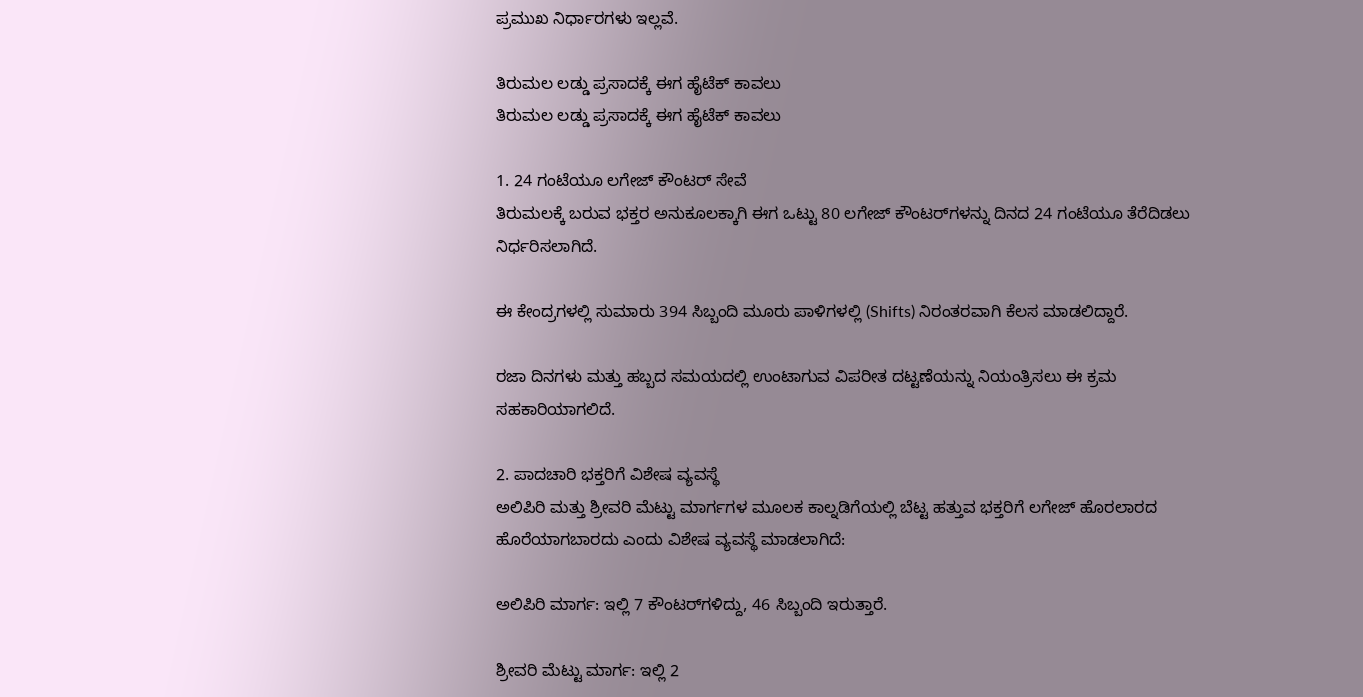ಪ್ರಮುಖ ನಿರ್ಧಾರಗಳು ಇಲ್ಲವೆ.

ತಿರುಮಲ ಲಡ್ಡು ಪ್ರಸಾದಕ್ಕೆ ಈಗ ಹೈಟೆಕ್ ಕಾವಲು
ತಿರುಮಲ ಲಡ್ಡು ಪ್ರಸಾದಕ್ಕೆ ಈಗ ಹೈಟೆಕ್ ಕಾವಲು

1. 24 ಗಂಟೆಯೂ ಲಗೇಜ್ ಕೌಂಟರ್ ಸೇವೆ
ತಿರುಮಲಕ್ಕೆ ಬರುವ ಭಕ್ತರ ಅನುಕೂಲಕ್ಕಾಗಿ ಈಗ ಒಟ್ಟು 80 ಲಗೇಜ್ ಕೌಂಟರ್‌ಗಳನ್ನು ದಿನದ 24 ಗಂಟೆಯೂ ತೆರೆದಿಡಲು ನಿರ್ಧರಿಸಲಾಗಿದೆ.

ಈ ಕೇಂದ್ರಗಳಲ್ಲಿ ಸುಮಾರು 394 ಸಿಬ್ಬಂದಿ ಮೂರು ಪಾಳಿಗಳಲ್ಲಿ (Shifts) ನಿರಂತರವಾಗಿ ಕೆಲಸ ಮಾಡಲಿದ್ದಾರೆ.

ರಜಾ ದಿನಗಳು ಮತ್ತು ಹಬ್ಬದ ಸಮಯದಲ್ಲಿ ಉಂಟಾಗುವ ವಿಪರೀತ ದಟ್ಟಣೆಯನ್ನು ನಿಯಂತ್ರಿಸಲು ಈ ಕ್ರಮ ಸಹಕಾರಿಯಾಗಲಿದೆ.

2. ಪಾದಚಾರಿ ಭಕ್ತರಿಗೆ ವಿಶೇಷ ವ್ಯವಸ್ಥೆ
ಅಲಿಪಿರಿ ಮತ್ತು ಶ್ರೀವರಿ ಮೆಟ್ಟು ಮಾರ್ಗಗಳ ಮೂಲಕ ಕಾಲ್ನಡಿಗೆಯಲ್ಲಿ ಬೆಟ್ಟ ಹತ್ತುವ ಭಕ್ತರಿಗೆ ಲಗೇಜ್ ಹೊರಲಾರದ ಹೊರೆಯಾಗಬಾರದು ಎಂದು ವಿಶೇಷ ವ್ಯವಸ್ಥೆ ಮಾಡಲಾಗಿದೆ:

ಅಲಿಪಿರಿ ಮಾರ್ಗ: ಇಲ್ಲಿ 7 ಕೌಂಟರ್‌ಗಳಿದ್ದು, 46 ಸಿಬ್ಬಂದಿ ಇರುತ್ತಾರೆ.

ಶ್ರೀವರಿ ಮೆಟ್ಟು ಮಾರ್ಗ: ಇಲ್ಲಿ 2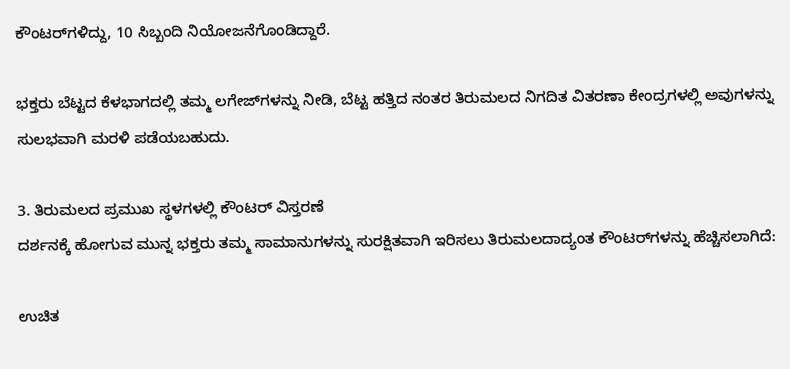ಕೌಂಟರ್‌ಗಳಿದ್ದು, 10 ಸಿಬ್ಬಂದಿ ನಿಯೋಜನೆಗೊಂಡಿದ್ದಾರೆ.

ಭಕ್ತರು ಬೆಟ್ಟದ ಕೆಳಭಾಗದಲ್ಲಿ ತಮ್ಮ ಲಗೇಜ್‌ಗಳನ್ನು ನೀಡಿ, ಬೆಟ್ಟ ಹತ್ತಿದ ನಂತರ ತಿರುಮಲದ ನಿಗದಿತ ವಿತರಣಾ ಕೇಂದ್ರಗಳಲ್ಲಿ ಅವುಗಳನ್ನು ಸುಲಭವಾಗಿ ಮರಳಿ ಪಡೆಯಬಹುದು.

3. ತಿರುಮಲದ ಪ್ರಮುಖ ಸ್ಥಳಗಳಲ್ಲಿ ಕೌಂಟರ್ ವಿಸ್ತರಣೆ
ದರ್ಶನಕ್ಕೆ ಹೋಗುವ ಮುನ್ನ ಭಕ್ತರು ತಮ್ಮ ಸಾಮಾನುಗಳನ್ನು ಸುರಕ್ಷಿತವಾಗಿ ಇರಿಸಲು ತಿರುಮಲದಾದ್ಯಂತ ಕೌಂಟರ್‌ಗಳನ್ನು ಹೆಚ್ಚಿಸಲಾಗಿದೆ:

ಉಚಿತ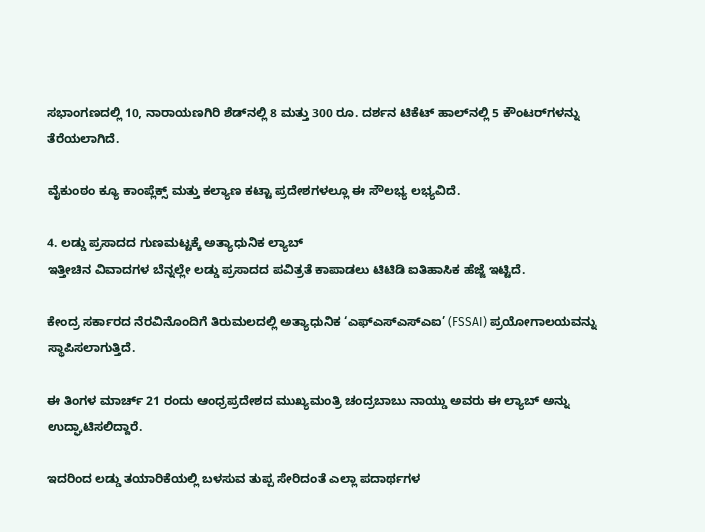ಸಭಾಂಗಣದಲ್ಲಿ 10, ನಾರಾಯಣಗಿರಿ ಶೆಡ್‌ನಲ್ಲಿ 8 ಮತ್ತು 300 ರೂ. ದರ್ಶನ ಟಿಕೆಟ್ ಹಾಲ್‌ನಲ್ಲಿ 5 ಕೌಂಟರ್‌ಗಳನ್ನು ತೆರೆಯಲಾಗಿದೆ.

ವೈಕುಂಠಂ ಕ್ಯೂ ಕಾಂಪ್ಲೆಕ್ಸ್ ಮತ್ತು ಕಲ್ಯಾಣ ಕಟ್ಟಾ ಪ್ರದೇಶಗಳಲ್ಲೂ ಈ ಸೌಲಭ್ಯ ಲಭ್ಯವಿದೆ.

4. ಲಡ್ಡು ಪ್ರಸಾದದ ಗುಣಮಟ್ಟಕ್ಕೆ ಅತ್ಯಾಧುನಿಕ ಲ್ಯಾಬ್
ಇತ್ತೀಚಿನ ವಿವಾದಗಳ ಬೆನ್ನಲ್ಲೇ ಲಡ್ಡು ಪ್ರಸಾದದ ಪವಿತ್ರತೆ ಕಾಪಾಡಲು ಟಿಟಿಡಿ ಐತಿಹಾಸಿಕ ಹೆಜ್ಜೆ ಇಟ್ಟಿದೆ.

ಕೇಂದ್ರ ಸರ್ಕಾರದ ನೆರವಿನೊಂದಿಗೆ ತಿರುಮಲದಲ್ಲಿ ಅತ್ಯಾಧುನಿಕ ‘ಎಫ್‌ಎಸ್‌ಎಸ್‌ಎಐ’ (FSSAI) ಪ್ರಯೋಗಾಲಯವನ್ನು ಸ್ಥಾಪಿಸಲಾಗುತ್ತಿದೆ.

ಈ ತಿಂಗಳ ಮಾರ್ಚ್ 21 ರಂದು ಆಂಧ್ರಪ್ರದೇಶದ ಮುಖ್ಯಮಂತ್ರಿ ಚಂದ್ರಬಾಬು ನಾಯ್ಡು ಅವರು ಈ ಲ್ಯಾಬ್ ಅನ್ನು ಉದ್ಘಾಟಿಸಲಿದ್ದಾರೆ.

ಇದರಿಂದ ಲಡ್ಡು ತಯಾರಿಕೆಯಲ್ಲಿ ಬಳಸುವ ತುಪ್ಪ ಸೇರಿದಂತೆ ಎಲ್ಲಾ ಪದಾರ್ಥಗಳ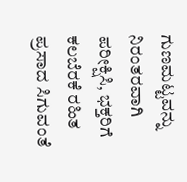ಗುಣಮಟ್ಟವನ್ನು ನಿರಂತರವಾಗಿ ಪರೀಕ್ಷಿಸಿ, ಭಕ್ತರಿಗೆ ಕಲಬೆರಕೆ ರಹಿತ ಪ್ರಸಾದ ಸಿಗುವಂತೆ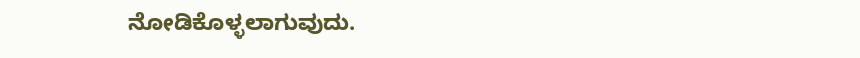ನೋಡಿಕೊಳ್ಳಲಾಗುವುದು.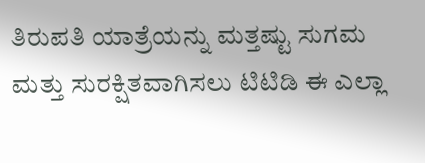ತಿರುಪತಿ ಯಾತ್ರೆಯನ್ನು ಮತ್ತಷ್ಟು ಸುಗಮ ಮತ್ತು ಸುರಕ್ಷಿತವಾಗಿಸಲು ಟಿಟಿಡಿ ಈ ಎಲ್ಲಾ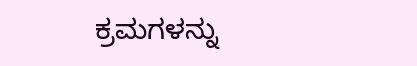ಕ್ರಮಗಳನ್ನು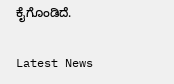ಕೈಗೊಂಡಿದೆ.

Latest News